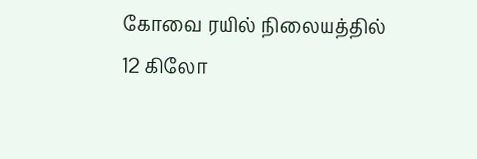கோவை ரயில் நிலையத்தில் 12 கிலோ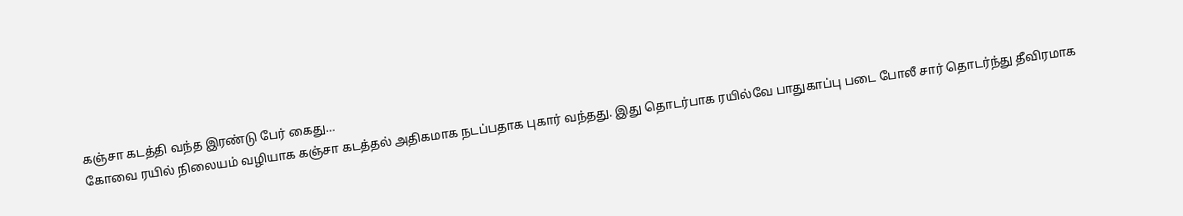கஞ்சா கடத்தி வந்த இரண்டு பேர் கைது…
கோவை ரயில் நிலையம் வழியாக கஞ்சா கடத்தல் அதிகமாக நடப்பதாக புகார் வந்தது. இது தொடர்பாக ரயில்வே பாதுகாப்பு படை போலீ சார் தொடர்ந்து தீவிரமாக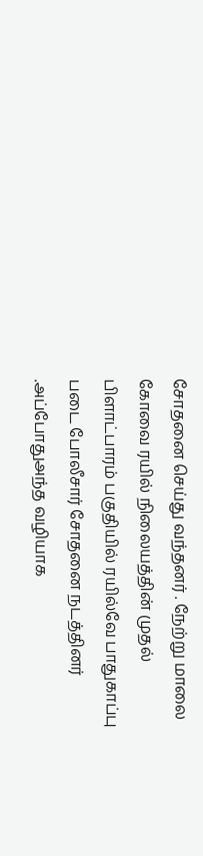சோதனை செய்து வந்தனர் . நேற்று மாலை கோவை ரயில் நிலையத்தின் முதல் பிளாட்பாரம் பகுதியில் ரயில்வே பாதுகாப்பு படை போலீசார் சோதனை நடத்தினர் .அப்போதுஅந்த வழியாக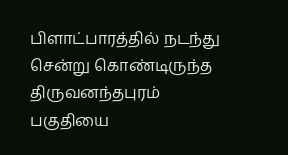பிளாட்பாரத்தில் நடந்து சென்று கொண்டிருந்த திருவனந்தபுரம் பகுதியை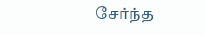சேர்ந்த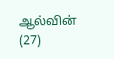ஆல்வின் (27)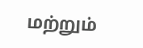மற்றும்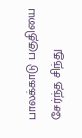பாலக்காடு பகுதியை சேர்ந்த சிந்து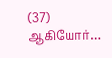(37) ஆகியோர்…